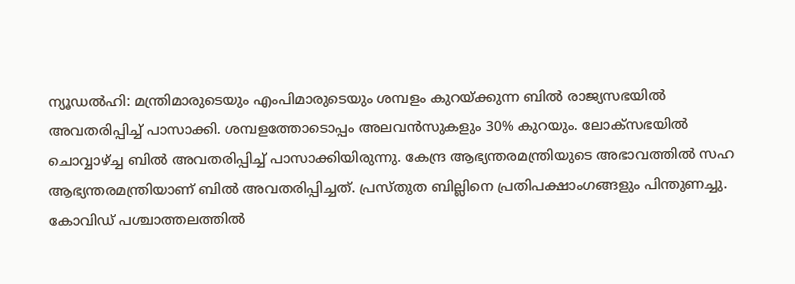ന്യൂഡൽഹി: മന്ത്രിമാരുടെയും എംപിമാരുടെയും ശമ്പളം കുറയ്ക്കുന്ന ബിൽ രാജ്യസഭയിൽ അവതരിപ്പിച്ച് പാസാക്കി. ശമ്പളത്തോടൊപ്പം അലവൻസുകളും 30% കുറയും. ലോക്സഭയിൽ ചൊവ്വാഴ്ച്ച ബിൽ അവതരിപ്പിച്ച് പാസാക്കിയിരുന്നു. കേന്ദ്ര ആഭ്യന്തരമന്ത്രിയുടെ അഭാവത്തിൽ സഹ ആഭ്യന്തരമന്ത്രിയാണ് ബിൽ അവതരിപ്പിച്ചത്. പ്രസ്തുത ബില്ലിനെ പ്രതിപക്ഷാംഗങ്ങളും പിന്തുണച്ചു. കോവിഡ് പശ്ചാത്തലത്തിൽ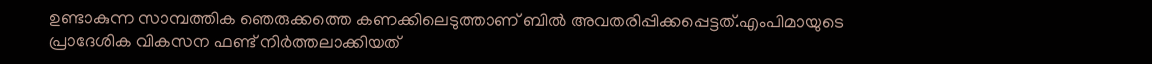ഉണ്ടാകുന്ന സാമ്പത്തിക ഞെരുക്കത്തെ കണക്കിലെടുത്താണ് ബിൽ അവതരിപ്പിക്കപ്പെട്ടത്.എംപിമായുടെ പ്രാദേശിക വികസന ഫണ്ട് നിർത്തലാക്കിയത്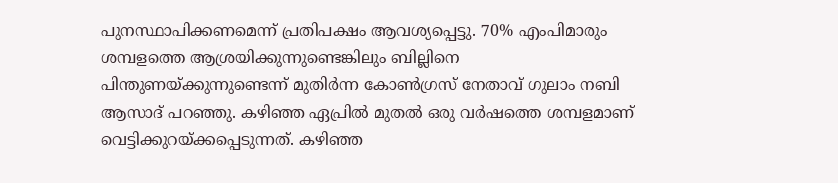പുനസ്ഥാപിക്കണമെന്ന് പ്രതിപക്ഷം ആവശ്യപ്പെട്ടു. 70% എംപിമാരും ശമ്പളത്തെ ആശ്രയിക്കുന്നുണ്ടെങ്കിലും ബില്ലിനെ പിന്തുണയ്ക്കുന്നുണ്ടെന്ന് മുതിർന്ന കോൺഗ്രസ് നേതാവ് ഗുലാം നബി ആസാദ് പറഞ്ഞു. കഴിഞ്ഞ ഏപ്രിൽ മുതൽ ഒരു വർഷത്തെ ശമ്പളമാണ് വെട്ടിക്കുറയ്ക്കപ്പെടുന്നത്. കഴിഞ്ഞ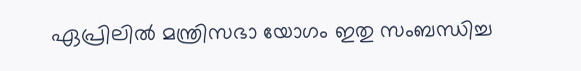ഏപ്രിലിൽ മന്ത്രിസഭാ യോഗം ഇതു സംബന്ധിച്ച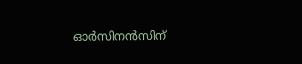ഓർസിനൻസിന്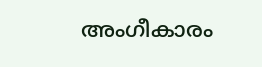അംഗീകാരം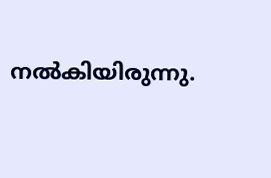നൽകിയിരുന്നു.